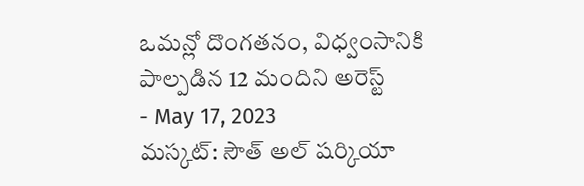ఒమన్లో దొంగతనం, విధ్వంసానికి పాల్పడిన 12 మందిని అరెస్ట్
- May 17, 2023
మస్కట్: సౌత్ అల్ షర్కియా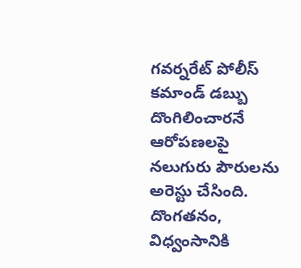గవర్నరేట్ పోలీస్ కమాండ్ డబ్బు దొంగిలించారనే ఆరోపణలపై నలుగురు పౌరులను అరెస్టు చేసింది. దొంగతనం, విధ్వంసానికి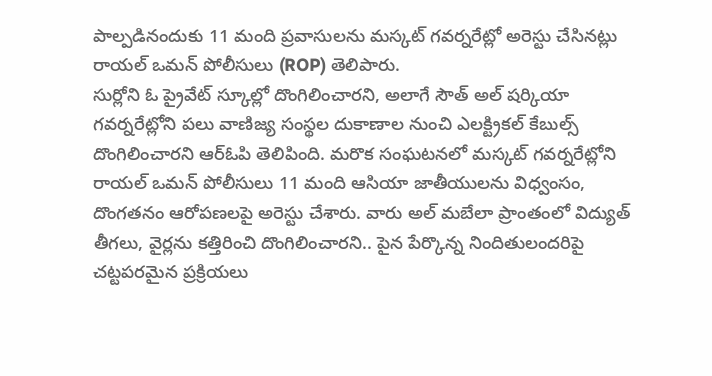పాల్పడినందుకు 11 మంది ప్రవాసులను మస్కట్ గవర్నరేట్లో అరెస్టు చేసినట్లు రాయల్ ఒమన్ పోలీసులు (ROP) తెలిపారు.
సుర్లోని ఓ ప్రైవేట్ స్కూల్లో దొంగిలించారని, అలాగే సౌత్ అల్ షర్కియా గవర్నరేట్లోని పలు వాణిజ్య సంస్థల దుకాణాల నుంచి ఎలక్ట్రికల్ కేబుల్స్ దొంగిలించారని ఆర్ఓపి తెలిపింది. మరొక సంఘటనలో మస్కట్ గవర్నరేట్లోని రాయల్ ఒమన్ పోలీసులు 11 మంది ఆసియా జాతీయులను విధ్వంసం, దొంగతనం ఆరోపణలపై అరెస్టు చేశారు. వారు అల్ మబేలా ప్రాంతంలో విద్యుత్ తీగలు, వైర్లను కత్తిరించి దొంగిలించారని.. పైన పేర్కొన్న నిందితులందరిపై చట్టపరమైన ప్రక్రియలు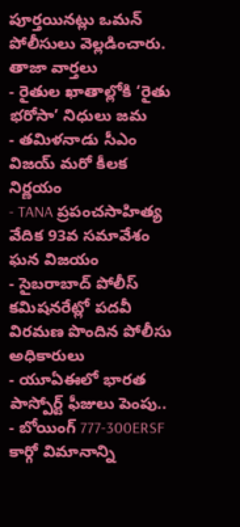పూర్తయినట్లు ఒమన్ పోలీసులు వెల్లడించారు.
తాజా వార్తలు
- రైతుల ఖాతాల్లోకి ‘రైతు భరోసా’ నిధులు జమ
- తమిళనాడు సీఎం విజయ్ మరో కీలక నిర్ణయం
- TANA ప్రపంచసాహిత్య వేదిక 93వ సమావేశం ఘన విజయం
- సైబరాబాద్ పోలీస్ కమిషనరేట్లో పదవీ విరమణ పొందిన పోలీసు అధికారులు
- యూఏఈలో భారత పాస్పోర్ట్ ఫీజులు పెంపు..
- బోయింగ్ 777-300ERSF కార్గో విమానాన్ని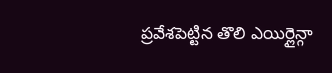ప్రవేశపెట్టిన తొలి ఎయిర్లైన్గా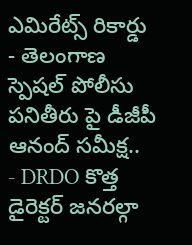ఎమిరేట్స్ రికార్డు
- తెలంగాణ స్పెషల్ పోలీసు పనితీరు పై డీజీపీ ఆనంద్ సమీక్ష..
- DRDO కొత్త డైరెక్టర్ జనరల్గా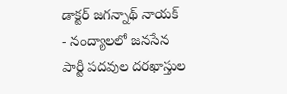డాక్టర్ జగన్నాథ్ నాయక్
- నంద్యాలలో జనసేన పార్టీ పదవుల దరఖాస్తుల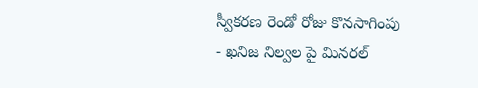స్వీకరణ రెండో రోజు కొనసాగింపు
- ఖనిజ నిల్వల పై మినరల్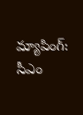మ్యాపింగ్: సీఎం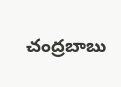చంద్రబాబు